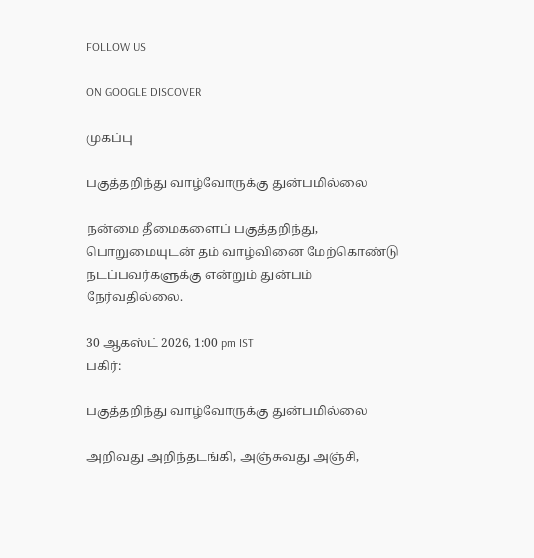FOLLOW US

ON GOOGLE DISCOVER

முகப்பு

பகுத்தறிந்து வாழ்வோருக்கு துன்பமில்லை

நன்மை தீமைகளைப் பகுத்தறிந்து, பொறுமையுடன் தம் வாழ்வினை மேற்கொண்டு நடப்பவர்களுக்கு என்றும் துன்பம் நேர்வதில்லை.

30 ஆகஸ்ட் 2026, 1:00 pm IST
பகிர்:

பகுத்தறிந்து வாழ்வோருக்கு துன்பமில்லை

அறிவது அறிந்தடங்கி, அஞ்சுவது அஞ்சி,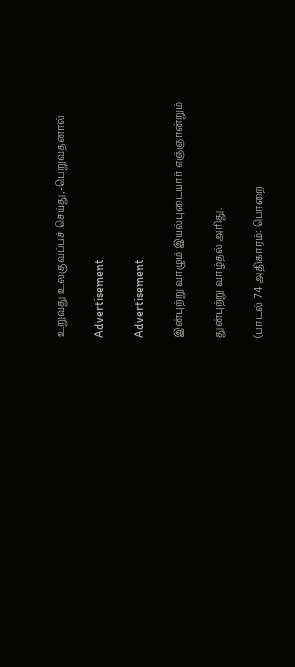உறுவது உலகுவப்பச் செய்து,-பெறுவதனால்

Advertisement

Advertisement

இன்புற்று வாழும் இயல்புடையார் எஞ்ஞான்றும்

துன்புற்று வாழ்தல் அரிது.

(பாடல் 74 அதிகாரம்: பொறை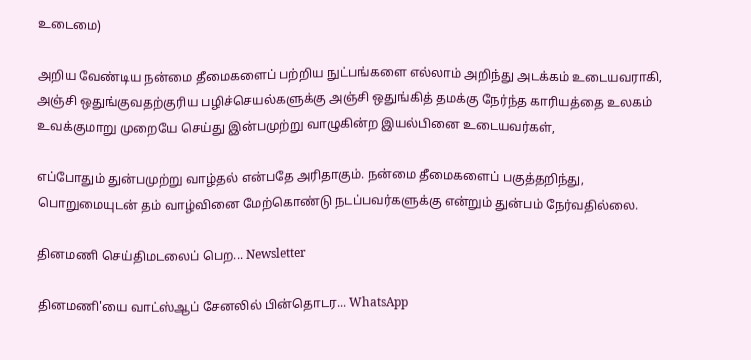உடைமை)

அறிய வேண்டிய நன்மை தீமைகளைப் பற்றிய நுட்பங்களை எல்லாம் அறிந்து அடக்கம் உடையவராகி, அஞ்சி ஒதுங்குவதற்குரிய பழிச்செயல்களுக்கு அஞ்சி ஒதுங்கித் தமக்கு நேர்ந்த காரியத்தை உலகம் உவக்குமாறு முறையே செய்து இன்பமுற்று வாழுகின்ற இயல்பினை உடையவர்கள்,

எப்போதும் துன்பமுற்று வாழ்தல் என்பதே அரிதாகும். நன்மை தீமைகளைப் பகுத்தறிந்து, பொறுமையுடன் தம் வாழ்வினை மேற்கொண்டு நடப்பவர்களுக்கு என்றும் துன்பம் நேர்வதில்லை.

தினமணி செய்திமடலைப் பெற... Newsletter

தினமணி'யை வாட்ஸ்ஆப் சேனலில் பின்தொடர... WhatsApp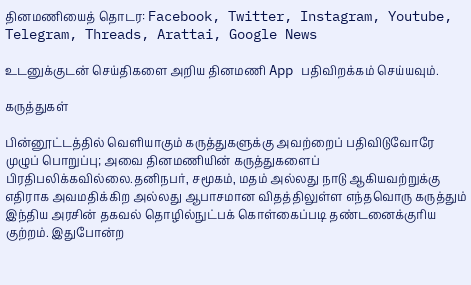தினமணியைத் தொடர: Facebook, Twitter, Instagram, Youtube, Telegram, Threads, Arattai, Google News

உடனுக்குடன் செய்திகளை அறிய தினமணி App பதிவிறக்கம் செய்யவும்.

கருத்துகள்

பின்னூட்டத்தில் வெளியாகும் கருத்துகளுக்கு அவற்றைப் பதிவிடுவோரே முழுப் பொறுப்பு; அவை தினமணியின் கருத்துகளைப் பிரதிபலிக்கவில்லை.தனிநபர், சமூகம், மதம் அல்லது நாடு ஆகியவற்றுக்கு எதிராக அவமதிக்கிற அல்லது ஆபாசமான விதத்திலுள்ள எந்தவொரு கருத்தும் இந்திய அரசின் தகவல் தொழில்நுட்பக் கொள்கைப்படி தண்டனைக்குரிய குற்றம். இதுபோன்ற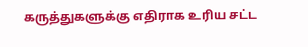கருத்துகளுக்கு எதிராக உரிய சட்ட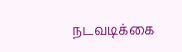நடவடிக்கை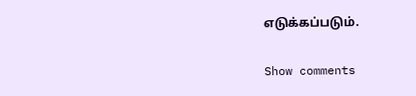எடுக்கப்படும்.

Show comments